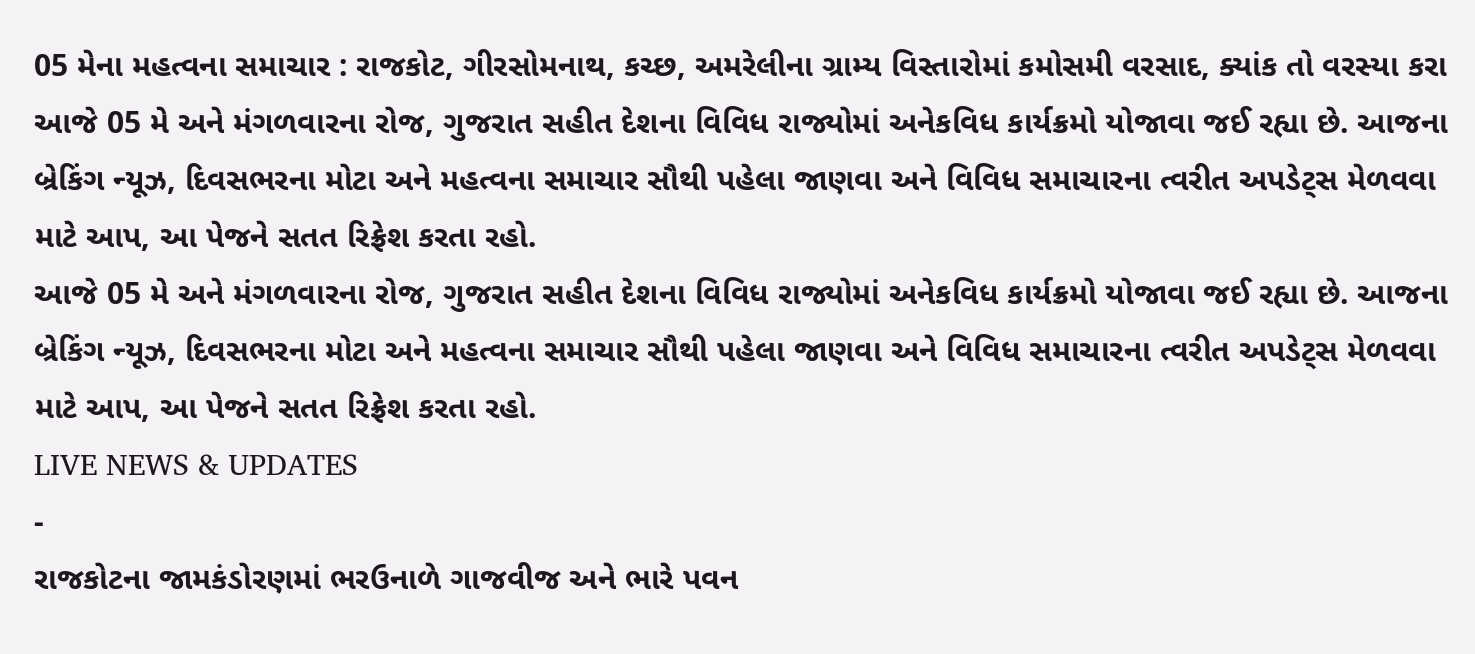05 મેના મહત્વના સમાચાર : રાજકોટ, ગીરસોમનાથ, કચ્છ, અમરેલીના ગ્રામ્ય વિસ્તારોમાં કમોસમી વરસાદ, ક્યાંક તો વરસ્યા કરા
આજે 05 મે અને મંગળવારના રોજ, ગુજરાત સહીત દેશના વિવિધ રાજ્યોમાં અનેકવિધ કાર્યક્રમો યોજાવા જઈ રહ્યા છે. આજના બ્રેકિંગ ન્યૂઝ, દિવસભરના મોટા અને મહત્વના સમાચાર સૌથી પહેલા જાણવા અને વિવિધ સમાચારના ત્વરીત અપડેટ્સ મેળવવા માટે આપ, આ પેજને સતત રિફ્રેશ કરતા રહો.
આજે 05 મે અને મંગળવારના રોજ, ગુજરાત સહીત દેશના વિવિધ રાજ્યોમાં અનેકવિધ કાર્યક્રમો યોજાવા જઈ રહ્યા છે. આજના બ્રેકિંગ ન્યૂઝ, દિવસભરના મોટા અને મહત્વના સમાચાર સૌથી પહેલા જાણવા અને વિવિધ સમાચારના ત્વરીત અપડેટ્સ મેળવવા માટે આપ, આ પેજને સતત રિફ્રેશ કરતા રહો.
LIVE NEWS & UPDATES
-
રાજકોટના જામકંડોરણમાં ભરઉનાળે ગાજવીજ અને ભારે પવન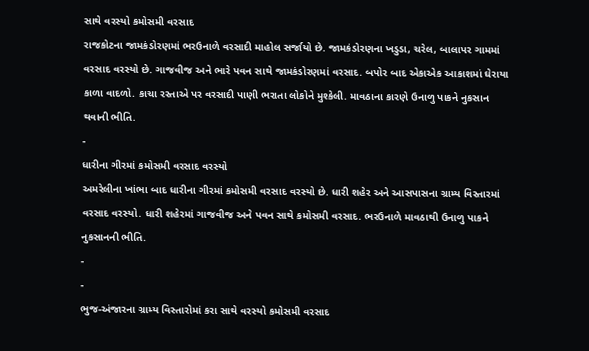સાથે વરસ્યો કમોસમી વરસાદ
રાજકોટના જામકંડોરણમાં ભરઉનાળે વરસાદી માહોલ સર્જાયો છે. જામકંડોરણના ખડુડા, ચરેલ, બાલાપર ગામમાં વરસાદ વરસ્યો છે. ગાજવીજ અને ભારે પવન સાથે જામકંડોરણમાં વરસાદ. બપોર બાદ એકાએક આકાશમાં ઘેરાયા કાળા વાદળો. કાચા રસ્તાએ પર વરસાદી પાણી ભરાતા લોકોને મુશ્કેલી. માવઠાના કારણે ઉનાળુ પાકને નુકસાન થવાની ભીતિ.
-
ધારીના ગીરમાં કમોસમી વરસાદ વરસ્યો
અમરેલીના ખાંભા બાદ ધારીના ગીરમાં કમોસમી વરસાદ વરસ્યો છે. ધારી શહેર અને આસપાસના ગ્રામ્ય વિસ્તારમાં વરસાદ વરસ્યો. ધારી શહેરમાં ગાજવીજ અને પવન સાથે કમોસમી વરસાદ. ભરઉનાળે માવઠાથી ઉનાળુ પાકને નુકસાનની ભીતિ.
-
-
ભુજ-અંજારના ગ્રામ્ય વિસ્તારોમાં કરા સાથે વરસ્યો કમોસમી વરસાદ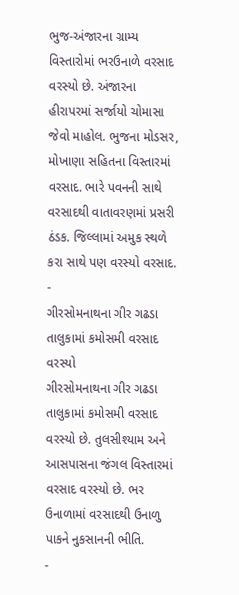ભુજ-અંજારના ગ્રામ્ય વિસ્તારોમાં ભરઉનાળે વરસાદ વરસ્યો છે. અંજારના હીરાપરમાં સર્જાયો ચોમાસા જેવો માહોલ. ભુજના મોડસર, મોખાણા સહિતના વિસ્તારમાં વરસાદ. ભારે પવનની સાથે વરસાદથી વાતાવરણમાં પ્રસરી ઠંડક. જિલ્લામાં અમુક સ્થળે કરા સાથે પણ વરસ્યો વરસાદ.
-
ગીરસોમનાથના ગીર ગઢડા તાલુકામાં કમોસમી વરસાદ વરસ્યો
ગીરસોમનાથના ગીર ગઢડા તાલુકામાં કમોસમી વરસાદ વરસ્યો છે. તુલસીશ્યામ અને આસપાસના જંગલ વિસ્તારમાં વરસાદ વરસ્યો છે. ભર ઉનાળામાં વરસાદથી ઉનાળુ પાકને નુકસાનની ભીતિ.
-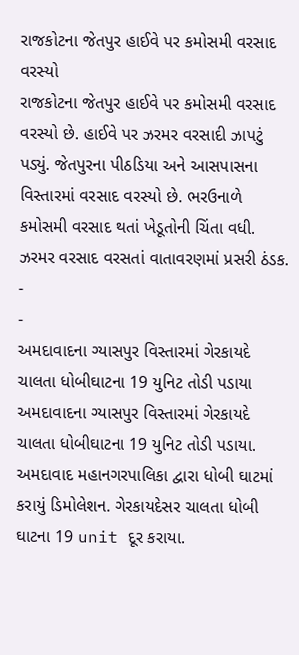રાજકોટના જેતપુર હાઈવે પર કમોસમી વરસાદ વરસ્યો
રાજકોટના જેતપુર હાઈવે પર કમોસમી વરસાદ વરસ્યો છે. હાઈવે પર ઝરમર વરસાદી ઝાપટું પડ્યું. જેતપુરના પીઠડિયા અને આસપાસના વિસ્તારમાં વરસાદ વરસ્યો છે. ભરઉનાળે કમોસમી વરસાદ થતાં ખેડૂતોની ચિંતા વધી. ઝરમર વરસાદ વરસતાં વાતાવરણમાં પ્રસરી ઠંડક.
-
-
અમદાવાદના ગ્યાસપુર વિસ્તારમાં ગેરકાયદે ચાલતા ધોબીઘાટના 19 યુનિટ તોડી પડાયા
અમદાવાદના ગ્યાસપુર વિસ્તારમાં ગેરકાયદે ચાલતા ધોબીઘાટના 19 યુનિટ તોડી પડાયા. અમદાવાદ મહાનગરપાલિકા દ્વારા ધોબી ઘાટમાં કરાયું ડિમોલેશન. ગેરકાયદેસર ચાલતા ધોબી ઘાટના 19 unit દૂર કરાયા.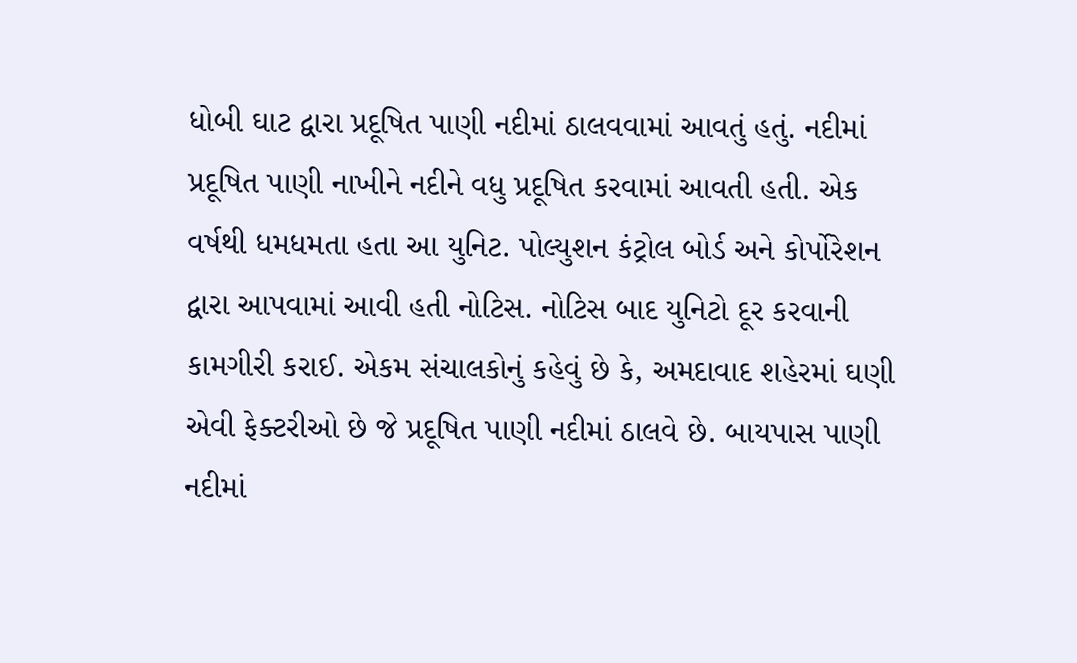ધોબી ઘાટ દ્વારા પ્રદૂષિત પાણી નદીમાં ઠાલવવામાં આવતું હતું. નદીમાં પ્રદૂષિત પાણી નાખીને નદીને વધુ પ્રદૂષિત કરવામાં આવતી હતી. એક વર્ષથી ધમધમતા હતા આ યુનિટ. પોલ્યુશન કંટ્રોલ બોર્ડ અને કોર્પોરેશન દ્વારા આપવામાં આવી હતી નોટિસ. નોટિસ બાદ યુનિટો દૂર કરવાની કામગીરી કરાઈ. એકમ સંચાલકોનું કહેવું છે કે, અમદાવાદ શહેરમાં ઘણી એવી ફેક્ટરીઓ છે જે પ્રદૂષિત પાણી નદીમાં ઠાલવે છે. બાયપાસ પાણી નદીમાં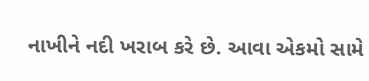નાખીને નદી ખરાબ કરે છે. આવા એકમો સામે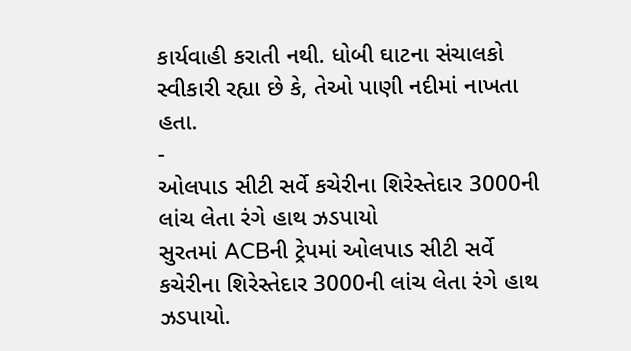કાર્યવાહી કરાતી નથી. ધોબી ઘાટના સંચાલકો સ્વીકારી રહ્યા છે કે, તેઓ પાણી નદીમાં નાખતા હતા.
-
ઓલપાડ સીટી સર્વે કચેરીના શિરેસ્તેદાર 3000ની લાંચ લેતા રંગે હાથ ઝડપાયો
સુરતમાં ACBની ટ્રેપમાં ઓલપાડ સીટી સર્વે કચેરીના શિરેસ્તેદાર 3000ની લાંચ લેતા રંગે હાથ ઝડપાયો.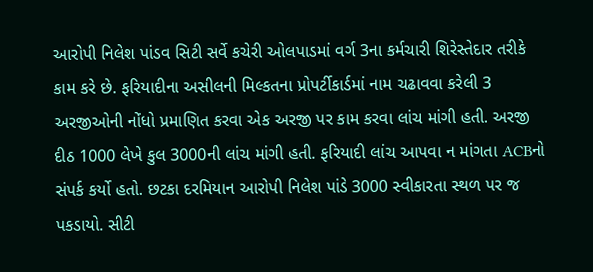આરોપી નિલેશ પાંડવ સિટી સર્વે કચેરી ઓલપાડમાં વર્ગ 3ના કર્મચારી શિરેસ્તેદાર તરીકે કામ કરે છે. ફરિયાદીના અસીલની મિલ્કતના પ્રોપર્ટીકાર્ડમાં નામ ચઢાવવા કરેલી 3 અરજીઓની નોંધો પ્રમાણિત કરવા એક અરજી પર કામ કરવા લાંચ માંગી હતી. અરજી દીઠ 1000 લેખે કુલ 3000ની લાંચ માંગી હતી. ફરિયાદી લાંચ આપવા ન માંગતા ACBનો સંપર્ક કર્યો હતો. છટકા દરમિયાન આરોપી નિલેશ પાંડે 3000 સ્વીકારતા સ્થળ પર જ પકડાયો. સીટી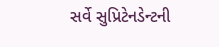સર્વે સુપ્રિટેનડેન્ટની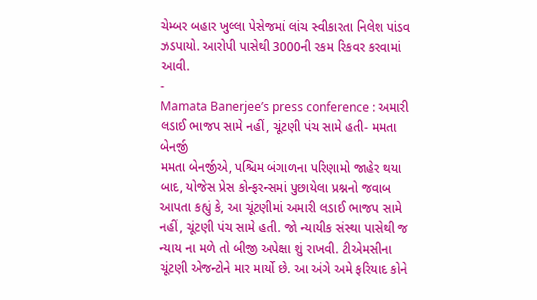ચેમ્બર બહાર ખુલ્લા પેસેજમાં લાંચ સ્વીકારતા નિલેશ પાંડવ ઝડપાયો. આરોપી પાસેથી 3000ની રકમ રિકવર કરવામાં આવી.
-
Mamata Banerjee’s press conference : અમારી લડાઈ ભાજપ સામે નહીં, ચૂંટણી પંચ સામે હતી- મમતા બેનર્જી
મમતા બેનર્જીએ, પશ્ચિમ બંગાળના પરિણામો જાહેર થયા બાદ, યોજેસ પ્રેસ કોન્ફરન્સમાં પુછાયેલા પ્રશ્નનો જવાબ આપતા કહ્યું કે, આ ચૂંટણીમાં અમારી લડાઈ ભાજપ સામે નહીં, ચૂંટણી પંચ સામે હતી. જો ન્યાયીક સંસ્થા પાસેથી જ ન્યાય ના મળે તો બીજી અપેક્ષા શું રાખવી. ટીએમસીના ચૂંટણી એજન્ટોને માર માર્યો છે. આ અંગે અમે ફરિયાદ કોને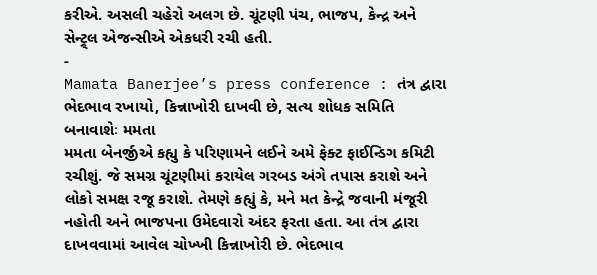કરીએ. અસલી ચહેરો અલગ છે. ચૂંટણી પંચ, ભાજપ, કેન્દ્ર અને સેન્ટ્ર્લ એજન્સીએ એકધરી રચી હતી.
-
Mamata Banerjee’s press conference : તંત્ર દ્વારા ભેદભાવ રખાયો, કિન્નાખોરી દાખવી છે, સત્ય શોધક સમિતિ બનાવાશેઃ મમતા
મમતા બેનર્જીએ કહ્યુ કે પરિણામને લઈને અમે ફેક્ટ ફાઈન્ડિગ કમિટી રચીશું. જે સમગ્ર ચૂંટણીમાં કરાયેલ ગરબડ અંગે તપાસ કરાશે અને લોકો સમક્ષ રજૂ કરાશે. તેમણે કહ્યું કે, મને મત કેન્દ્રે જવાની મંજૂરી નહોતી અને ભાજપના ઉમેદવારો અંદર ફરતા હતા. આ તંત્ર દ્વારા દાખવવામાં આવેલ ચોખ્ખી કિન્નાખોરી છે. ભેદભાવ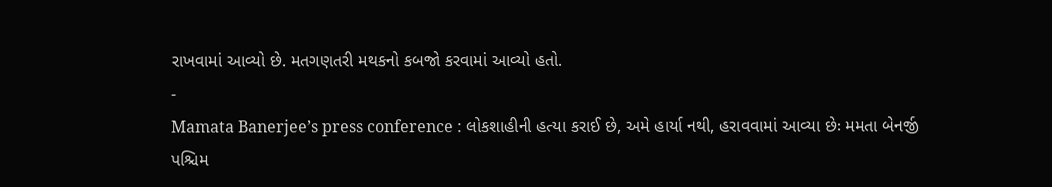રાખવામાં આવ્યો છે. મતગણતરી મથકનો કબજો કરવામાં આવ્યો હતો.
-
Mamata Banerjee’s press conference : લોકશાહીની હત્યા કરાઈ છે, અમે હાર્યા નથી, હરાવવામાં આવ્યા છેઃ મમતા બેનર્જી
પશ્ચિમ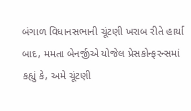બંગાળ વિધાનસભાની ચૂંટણી ખરાબ રીતે હાર્યા બાદ, મમતા બેનર્જીએ યોજેલ પ્રેસકોન્ફરન્સમાં કહ્યું કે, અમે ચૂંટણી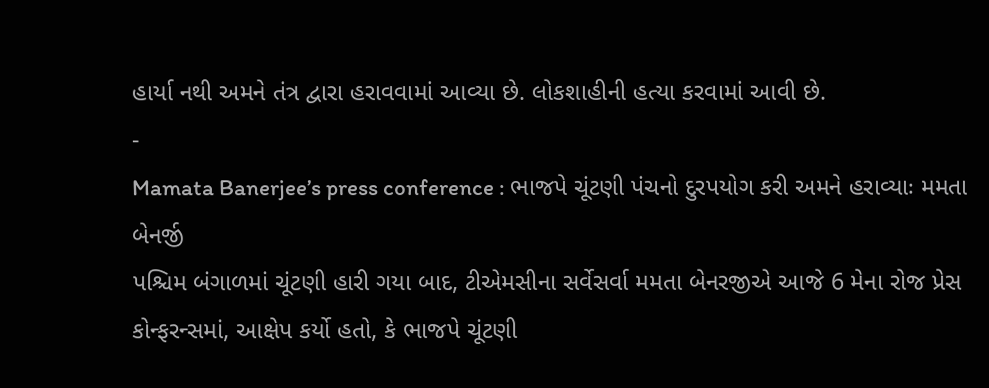હાર્યા નથી અમને તંત્ર દ્વારા હરાવવામાં આવ્યા છે. લોકશાહીની હત્યા કરવામાં આવી છે.
-
Mamata Banerjee’s press conference : ભાજપે ચૂંટણી પંચનો દુરપયોગ કરી અમને હરાવ્યાઃ મમતા બેનર્જી
પશ્ચિમ બંગાળમાં ચૂંટણી હારી ગયા બાદ, ટીએમસીના સર્વેસર્વા મમતા બેનરજીએ આજે 6 મેના રોજ પ્રેસ કોન્ફરન્સમાં, આક્ષેપ કર્યો હતો, કે ભાજપે ચૂંટણી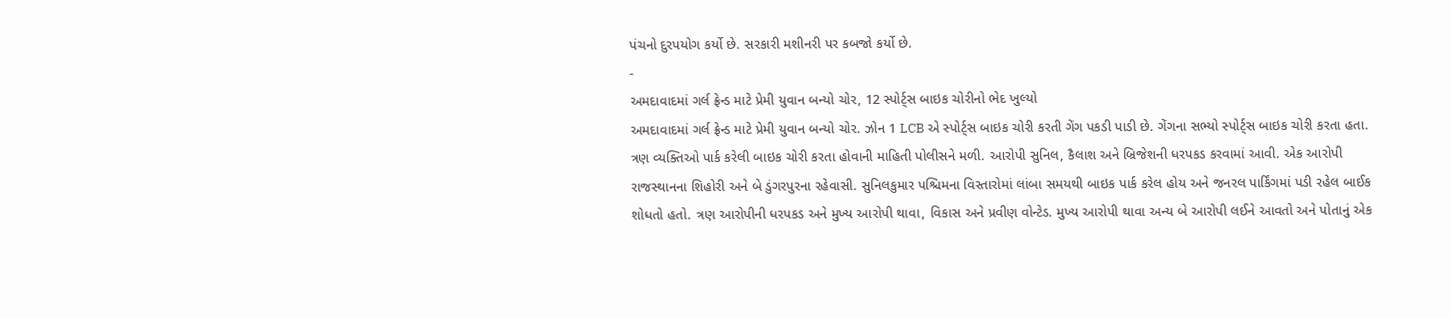પંચનો દુરપયોગ કર્યો છે. સરકારી મશીનરી પર કબજો કર્યો છે.
-
અમદાવાદમાં ગર્લ ફ્રેન્ડ માટે પ્રેમી યુવાન બન્યો ચોર, 12 સ્પોર્ટ્સ બાઇક ચોરીનો ભેદ ખુલ્યો
અમદાવાદમાં ગર્લ ફ્રેન્ડ માટે પ્રેમી યુવાન બન્યો ચોર. ઝોન 1 LCB એ સ્પોર્ટ્સ બાઇક ચોરી કરતી ગેંગ પકડી પાડી છે. ગેંગના સભ્યો સ્પોર્ટ્સ બાઇક ચોરી કરતા હતા. ત્રણ વ્યક્તિઓ પાર્ક કરેલી બાઇક ચોરી કરતા હોવાની માહિતી પોલીસને મળી. આરોપી સુનિલ, કૈલાશ અને બ્રિજેશની ધરપકડ કરવામાં આવી. એક આરોપી રાજસ્થાનના શિહોરી અને બે ડુંગરપુરના રહેવાસી. સુનિલકુમાર પશ્ચિમના વિસ્તારોમાં લાંબા સમયથી બાઇક પાર્ક કરેલ હોય અને જનરલ પાર્કિંગમાં પડી રહેલ બાઈક શોધતો હતો. ત્રણ આરોપીની ધરપકડ અને મુખ્ય આરોપી થાવા, વિકાસ અને પ્રવીણ વોન્ટેડ. મુખ્ય આરોપી થાવા અન્ય બે આરોપી લઈને આવતો અને પોતાનું એક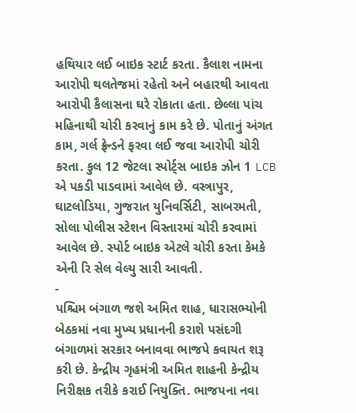હથિયાર લઈ બાઇક સ્ટાર્ટ કરતા. કૈલાશ નામના આરોપી થલતેજમાં રહેતો અને બહારથી આવતા આરોપી કૈલાસના ઘરે રોકાતા હતા. છેલ્લા પાંચ મહિનાથી ચોરી કરવાનું કામ કરે છે. પોતાનું અંગત કામ, ગર્લ ફ્રેન્ડને ફરવા લઈ જવા આરોપી ચોરી કરતા. કુલ 12 જેટલા સ્પોર્ટ્સ બાઇક ઝોન 1 LCB એ પકડી પાડવામાં આવેલ છે. વસ્ત્રાપુર, ઘાટલોડિયા, ગુજરાત યુનિવર્સિટી, સાબરમતી, સોલા પોલીસ સ્ટેશન વિસ્તારમાં ચોરી કરવામાં આવેલ છે. સ્પોર્ટ બાઇક એટલે ચોરી કરતા કેમકે એની રિ સેલ વેલ્યુ સારી આવતી.
-
પશ્ચિમ બંગાળ જશે અમિત શાહ, ધારાસભ્યોની બેઠકમાં નવા મુખ્ય પ્રધાનની કરાશે પસંદગી
બંગાળમાં સરકાર બનાવવા ભાજપે કવાયત શરૂ કરી છે. કેન્દ્રીય ગૃહમંત્રી અમિત શાહની કેન્દ્રીય નિરીક્ષક તરીકે કરાઈ નિયુક્તિ. ભાજપના નવા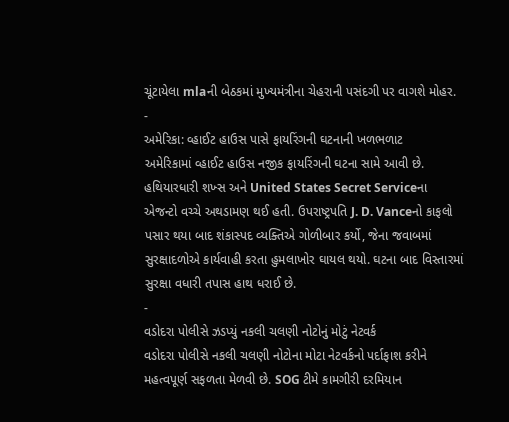ચૂંટાયેલા mlaની બેઠકમાં મુખ્યમંત્રીના ચેહરાની પસંદગી પર વાગશે મોહર.
-
અમેરિકા: વ્હાઈટ હાઉસ પાસે ફાયરિંગની ઘટનાની ખળભળાટ
અમેરિકામાં વ્હાઈટ હાઉસ નજીક ફાયરિંગની ઘટના સામે આવી છે. હથિયારધારી શખ્સ અને United States Secret Serviceના એજન્ટો વચ્ચે અથડામણ થઈ હતી. ઉપરાષ્ટ્રપતિ J. D. Vanceનો કાફલો પસાર થયા બાદ શંકાસ્પદ વ્યક્તિએ ગોળીબાર કર્યો, જેના જવાબમાં સુરક્ષાદળોએ કાર્યવાહી કરતા હુમલાખોર ઘાયલ થયો. ઘટના બાદ વિસ્તારમાં સુરક્ષા વધારી તપાસ હાથ ધરાઈ છે.
-
વડોદરા પોલીસે ઝડપ્યું નકલી ચલણી નોટોનું મોટું નેટવર્ક
વડોદરા પોલીસે નકલી ચલણી નોટોના મોટા નેટવર્કનો પર્દાફાશ કરીને મહત્વપૂર્ણ સફળતા મેળવી છે. SOG ટીમે કામગીરી દરમિયાન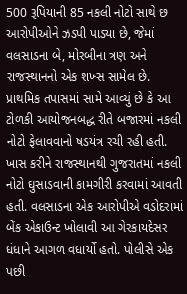500 રૂપિયાની 85 નકલી નોટો સાથે છ આરોપીઓને ઝડપી પાડ્યા છે, જેમાં વલસાડના બે, મોરબીના ત્રણ અને રાજસ્થાનનો એક શખ્સ સામેલ છે. પ્રાથમિક તપાસમાં સામે આવ્યું છે કે આ ટોળકી આયોજનબદ્ધ રીતે બજારમાં નકલી નોટો ફેલાવવાનો ષડયંત્ર રચી રહી હતી. ખાસ કરીને રાજસ્થાનથી ગુજરાતમાં નકલી નોટો ઘુસાડવાની કામગીરી કરવામાં આવતી હતી. વલસાડના એક આરોપીએ વડોદરામાં બેંક એકાઉન્ટ ખોલાવી આ ગેરકાયદેસર ધંધાને આગળ વધાર્યો હતો. પોલીસે એક પછી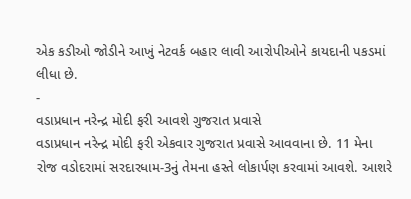એક કડીઓ જોડીને આખું નેટવર્ક બહાર લાવી આરોપીઓને કાયદાની પકડમાં લીધા છે.
-
વડાપ્રધાન નરેન્દ્ર મોદી ફરી આવશે ગુજરાત પ્રવાસે
વડાપ્રધાન નરેન્દ્ર મોદી ફરી એકવાર ગુજરાત પ્રવાસે આવવાના છે. 11 મેના રોજ વડોદરામાં સરદારધામ-3નું તેમના હસ્તે લોકાર્પણ કરવામાં આવશે. આશરે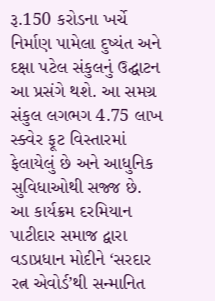રૂ.150 કરોડના ખર્ચે નિર્માણ પામેલા દુષ્યંત અને દક્ષા પટેલ સંકુલનું ઉદ્ઘાટન આ પ્રસંગે થશે. આ સમગ્ર સંકુલ લગભગ 4.75 લાખ સ્ક્વેર ફૂટ વિસ્તારમાં ફેલાયેલું છે અને આધુનિક સુવિધાઓથી સજ્જ છે. આ કાર્યક્રમ દરમિયાન પાટીદાર સમાજ દ્વારા વડાપ્રધાન મોદીને ‘સરદાર રત્ન એવોર્ડ’થી સન્માનિત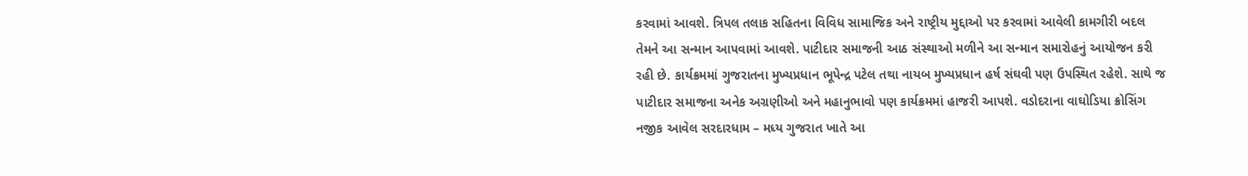કરવામાં આવશે. ત્રિપલ તલાક સહિતના વિવિધ સામાજિક અને રાષ્ટ્રીય મુદ્દાઓ પર કરવામાં આવેલી કામગીરી બદલ તેમને આ સન્માન આપવામાં આવશે. પાટીદાર સમાજની આઠ સંસ્થાઓ મળીને આ સન્માન સમારોહનું આયોજન કરી રહી છે. કાર્યક્રમમાં ગુજરાતના મુખ્યપ્રધાન ભૂપેન્દ્ર પટેલ તથા નાયબ મુખ્યપ્રધાન હર્ષ સંઘવી પણ ઉપસ્થિત રહેશે. સાથે જ પાટીદાર સમાજના અનેક અગ્રણીઓ અને મહાનુભાવો પણ કાર્યક્રમમાં હાજરી આપશે. વડોદરાના વાઘોડિયા ક્રોસિંગ નજીક આવેલ સરદારધામ – મધ્ય ગુજરાત ખાતે આ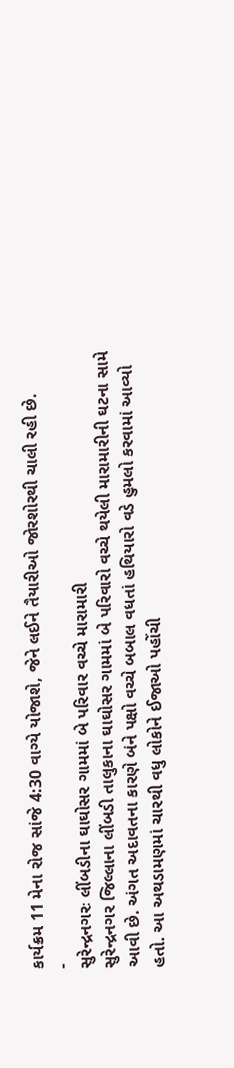કાર્યક્રમ 11 મેના રોજ સાંજે 4:30 વાગ્યે યોજાશે, જેને લઈને તૈયારીઓ જોરશોરથી ચાલી રહી છે.
-
સુરેન્દ્રનગરઃ લીંબડીના ઘાઘોસર ગામમાં બે પરિવાર વચ્ચે મારામારી
સુરેન્દ્રનગર જિલ્લાના લીંબડી તાલુકાના ઘાઘોસર ગામમાં બે પરિવારો વચ્ચે થયેલી મારામારીની ઘટના સામે આવી છે. અંગત અદાવતના કારણે બંને પક્ષો વચ્ચે બબાલ વધતાં હથિયારો વડે હુમલો કરવામાં આવ્યો હતો. આ અથડામણમાં ચારથી વધુ લોકોને ઈજાઓ પહોંચી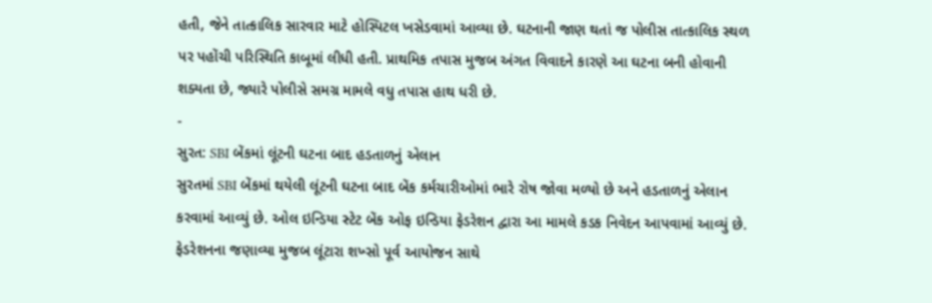હતી, જેને તાત્કાલિક સારવાર માટે હોસ્પિટલ ખસેડવામાં આવ્યા છે. ઘટનાની જાણ થતાં જ પોલીસ તાત્કાલિક સ્થળ પર પહોંચી પરિસ્થિતિ કાબૂમાં લીધી હતી. પ્રાથમિક તપાસ મુજબ અંગત વિવાદને કારણે આ ઘટના બની હોવાની શક્યતા છે, જ્યારે પોલીસે સમગ્ર મામલે વધુ તપાસ હાથ ધરી છે.
-
સુરત: SBI બેંકમાં લૂંટની ઘટના બાદ હડતાળનું એલાન
સુરતમાં SBI બેંકમાં થયેલી લૂંટની ઘટના બાદ બેંક કર્મચારીઓમાં ભારે રોષ જોવા મળ્યો છે અને હડતાળનું એલાન કરવામાં આવ્યું છે. ઓલ ઇન્ડિયા સ્ટેટ બેંક ઓફ ઇન્ડિયા ફેડરેશન દ્વારા આ મામલે કડક નિવેદન આપવામાં આવ્યું છે. ફેડરેશનના જણાવ્યા મુજબ લૂંટારા શખ્સો પૂર્વ આયોજન સાથે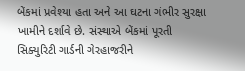બેંકમાં પ્રવેશ્યા હતા અને આ ઘટના ગંભીર સુરક્ષા ખામીને દર્શાવે છે. સંસ્થાએ બેંકમાં પૂરતી સિક્યુરિટી ગાર્ડની ગેરહાજરીને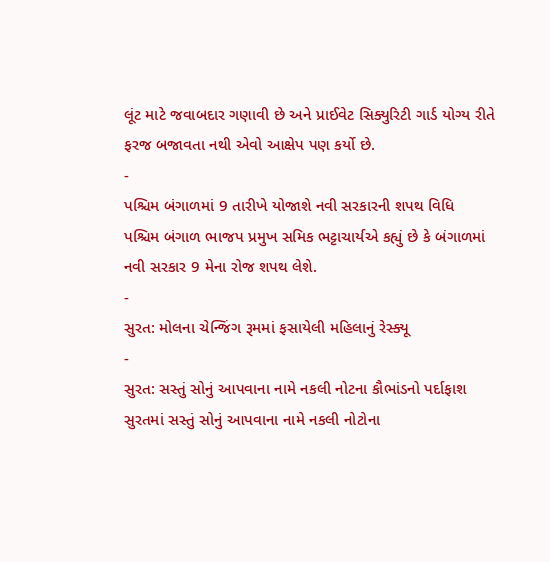લૂંટ માટે જવાબદાર ગણાવી છે અને પ્રાઈવેટ સિક્યુરિટી ગાર્ડ યોગ્ય રીતે ફરજ બજાવતા નથી એવો આક્ષેપ પણ કર્યો છે.
-
પશ્ચિમ બંગાળમાં 9 તારીખે યોજાશે નવી સરકારની શપથ વિધિ
પશ્ચિમ બંગાળ ભાજપ પ્રમુખ સમિક ભટ્ટાચાર્યએ કહ્યું છે કે બંગાળમાં નવી સરકાર 9 મેના રોજ શપથ લેશે.
-
સુરત: મોલના ચેન્જિંગ રૂમમાં ફસાયેલી મહિલાનું રેસ્ક્યૂ
-
સુરત: સસ્તું સોનું આપવાના નામે નકલી નોટના કૌભાંડનો પર્દાફાશ
સુરતમાં સસ્તું સોનું આપવાના નામે નકલી નોટોના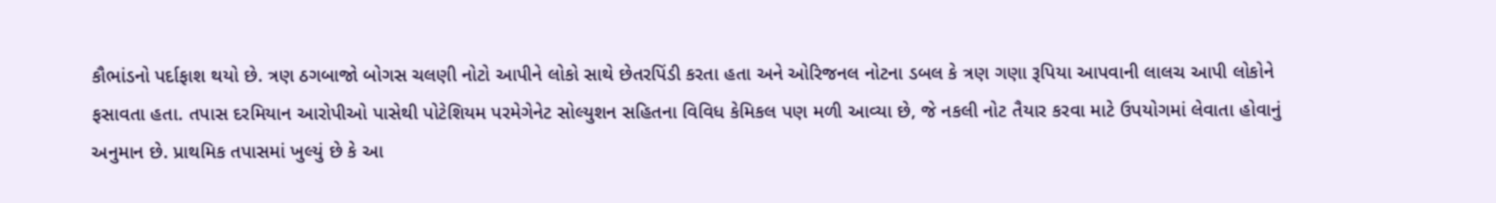કૌભાંડનો પર્દાફાશ થયો છે. ત્રણ ઠગબાજો બોગસ ચલણી નોટો આપીને લોકો સાથે છેતરપિંડી કરતા હતા અને ઓરિજનલ નોટના ડબલ કે ત્રણ ગણા રૂપિયા આપવાની લાલચ આપી લોકોને ફસાવતા હતા. તપાસ દરમિયાન આરોપીઓ પાસેથી પોટેશિયમ પરમેગેનેટ સોલ્યુશન સહિતના વિવિધ કેમિકલ પણ મળી આવ્યા છે, જે નકલી નોટ તૈયાર કરવા માટે ઉપયોગમાં લેવાતા હોવાનું અનુમાન છે. પ્રાથમિક તપાસમાં ખુલ્યું છે કે આ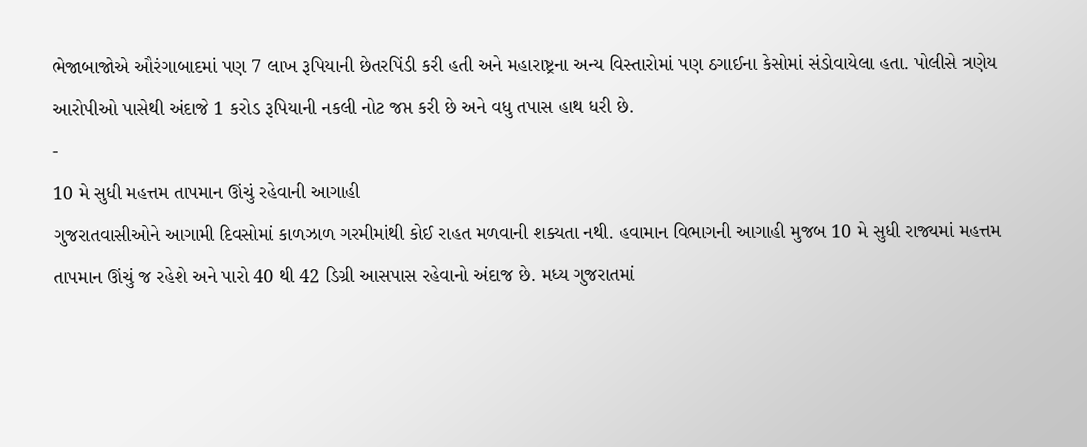ભેજાબાજોએ ઔરંગાબાદમાં પણ 7 લાખ રૂપિયાની છેતરપિંડી કરી હતી અને મહારાષ્ટ્રના અન્ય વિસ્તારોમાં પણ ઠગાઈના કેસોમાં સંડોવાયેલા હતા. પોલીસે ત્રણેય આરોપીઓ પાસેથી અંદાજે 1 કરોડ રૂપિયાની નકલી નોટ જપ્ત કરી છે અને વધુ તપાસ હાથ ધરી છે.
-
10 મે સુધી મહત્તમ તાપમાન ઊંચું રહેવાની આગાહી
ગુજરાતવાસીઓને આગામી દિવસોમાં કાળઝાળ ગરમીમાંથી કોઈ રાહત મળવાની શક્યતા નથી. હવામાન વિભાગની આગાહી મુજબ 10 મે સુધી રાજ્યમાં મહત્તમ તાપમાન ઊંચું જ રહેશે અને પારો 40 થી 42 ડિગ્રી આસપાસ રહેવાનો અંદાજ છે. મધ્ય ગુજરાતમાં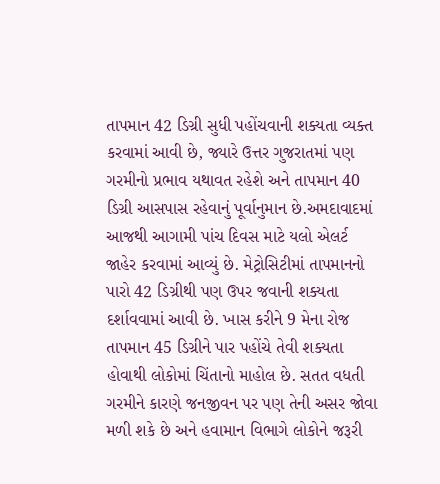તાપમાન 42 ડિગ્રી સુધી પહોંચવાની શક્યતા વ્યક્ત કરવામાં આવી છે, જ્યારે ઉત્તર ગુજરાતમાં પણ ગરમીનો પ્રભાવ યથાવત રહેશે અને તાપમાન 40 ડિગ્રી આસપાસ રહેવાનું પૂર્વાનુમાન છે.અમદાવાદમાં આજથી આગામી પાંચ દિવસ માટે યલો એલર્ટ જાહેર કરવામાં આવ્યું છે. મેટ્રોસિટીમાં તાપમાનનો પારો 42 ડિગ્રીથી પણ ઉપર જવાની શક્યતા દર્શાવવામાં આવી છે. ખાસ કરીને 9 મેના રોજ તાપમાન 45 ડિગ્રીને પાર પહોંચે તેવી શક્યતા હોવાથી લોકોમાં ચિંતાનો માહોલ છે. સતત વધતી ગરમીને કારણે જનજીવન પર પણ તેની અસર જોવા મળી શકે છે અને હવામાન વિભાગે લોકોને જરૂરી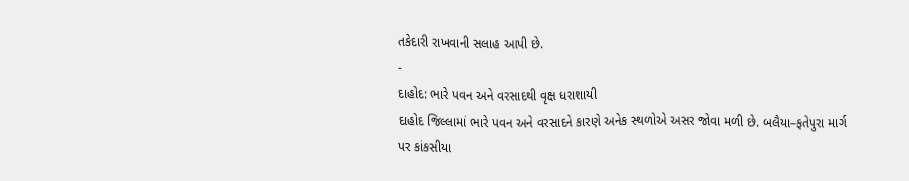તકેદારી રાખવાની સલાહ આપી છે.
-
દાહોદ: ભારે પવન અને વરસાદથી વૃક્ષ ધરાશાયી
દાહોદ જિલ્લામાં ભારે પવન અને વરસાદને કારણે અનેક સ્થળોએ અસર જોવા મળી છે. બલૈયા–ફતેપુરા માર્ગ પર કાંકસીયા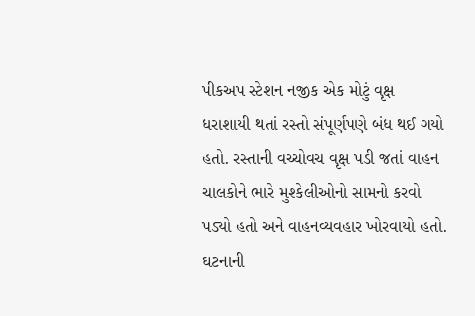પીકઅપ સ્ટેશન નજીક એક મોટું વૃક્ષ ધરાશાયી થતાં રસ્તો સંપૂર્ણપણે બંધ થઈ ગયો હતો. રસ્તાની વચ્ચોવચ વૃક્ષ પડી જતાં વાહન ચાલકોને ભારે મુશ્કેલીઓનો સામનો કરવો પડ્યો હતો અને વાહનવ્યવહાર ખોરવાયો હતો. ઘટનાની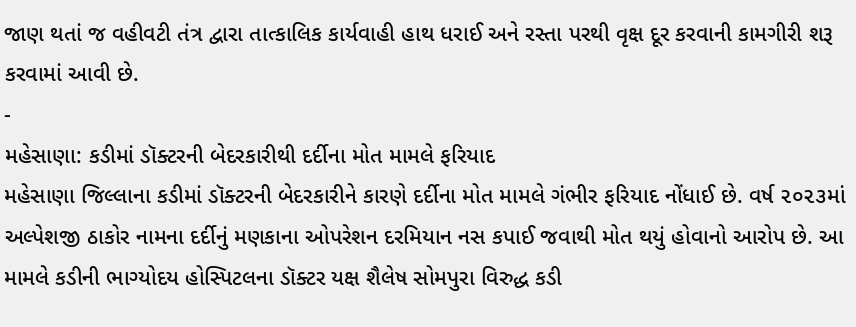જાણ થતાં જ વહીવટી તંત્ર દ્વારા તાત્કાલિક કાર્યવાહી હાથ ધરાઈ અને રસ્તા પરથી વૃક્ષ દૂર કરવાની કામગીરી શરૂ કરવામાં આવી છે.
-
મહેસાણા: કડીમાં ડૉક્ટરની બેદરકારીથી દર્દીના મોત મામલે ફરિયાદ
મહેસાણા જિલ્લાના કડીમાં ડૉક્ટરની બેદરકારીને કારણે દર્દીના મોત મામલે ગંભીર ફરિયાદ નોંધાઈ છે. વર્ષ ૨૦૨૩માં અલ્પેશજી ઠાકોર નામના દર્દીનું મણકાના ઓપરેશન દરમિયાન નસ કપાઈ જવાથી મોત થયું હોવાનો આરોપ છે. આ મામલે કડીની ભાગ્યોદય હોસ્પિટલના ડૉક્ટર યક્ષ શૈલેષ સોમપુરા વિરુદ્ધ કડી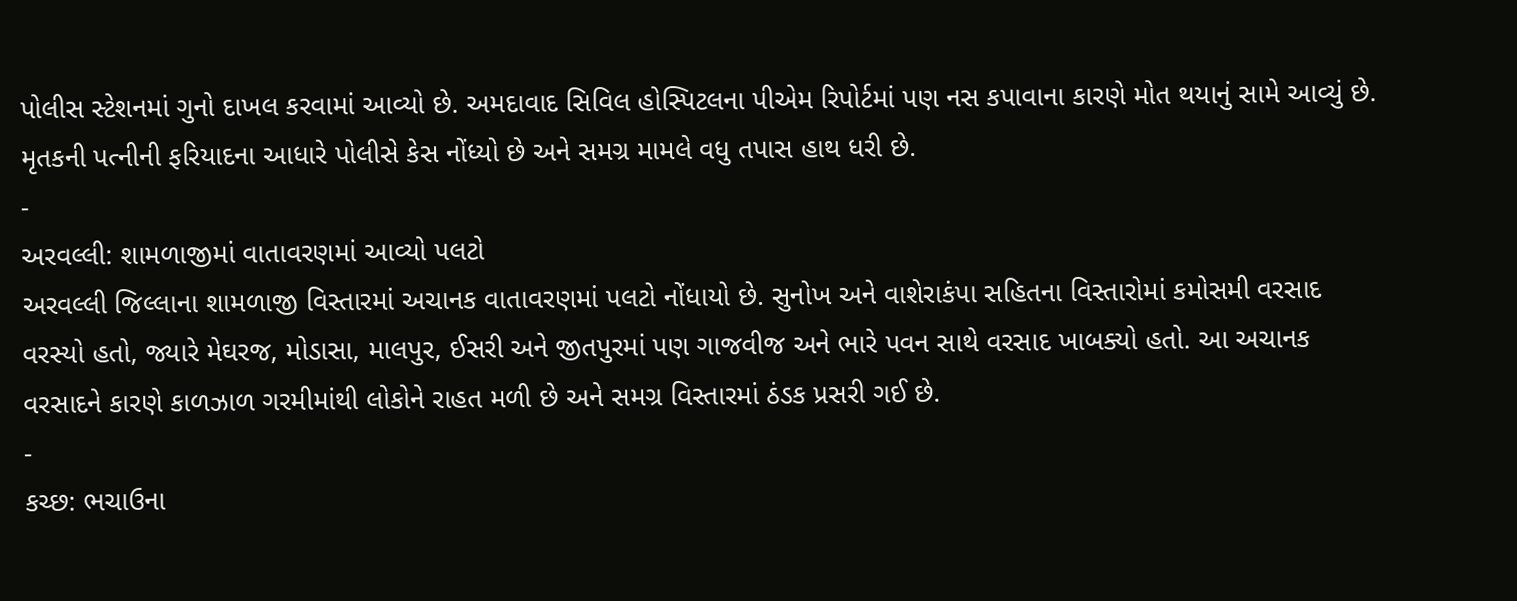પોલીસ સ્ટેશનમાં ગુનો દાખલ કરવામાં આવ્યો છે. અમદાવાદ સિવિલ હોસ્પિટલના પીએમ રિપોર્ટમાં પણ નસ કપાવાના કારણે મોત થયાનું સામે આવ્યું છે. મૃતકની પત્નીની ફરિયાદના આધારે પોલીસે કેસ નોંધ્યો છે અને સમગ્ર મામલે વધુ તપાસ હાથ ધરી છે.
-
અરવલ્લી: શામળાજીમાં વાતાવરણમાં આવ્યો પલટો
અરવલ્લી જિલ્લાના શામળાજી વિસ્તારમાં અચાનક વાતાવરણમાં પલટો નોંધાયો છે. સુનોખ અને વાશેરાકંપા સહિતના વિસ્તારોમાં કમોસમી વરસાદ વરસ્યો હતો, જ્યારે મેઘરજ, મોડાસા, માલપુર, ઈસરી અને જીતપુરમાં પણ ગાજવીજ અને ભારે પવન સાથે વરસાદ ખાબક્યો હતો. આ અચાનક વરસાદને કારણે કાળઝાળ ગરમીમાંથી લોકોને રાહત મળી છે અને સમગ્ર વિસ્તારમાં ઠંડક પ્રસરી ગઈ છે.
-
કચ્છ: ભચાઉના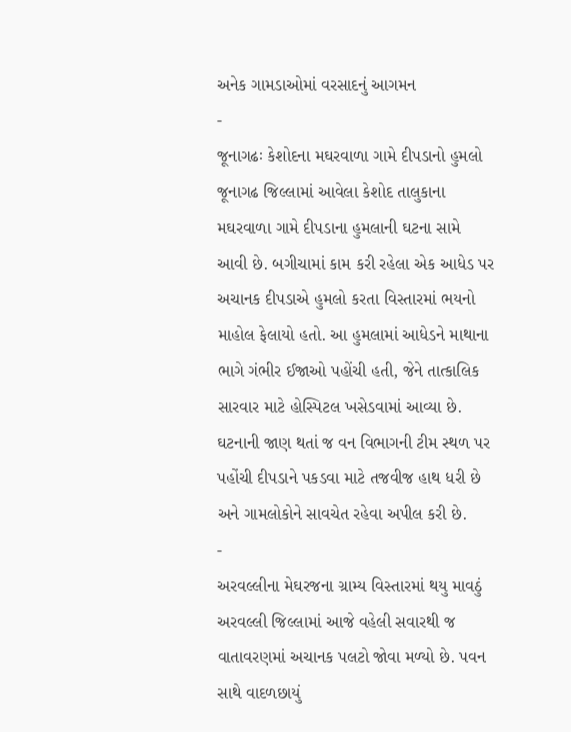અનેક ગામડાઓમાં વરસાદનું આગમન
-
જૂનાગઢઃ કેશોદના મઘરવાળા ગામે દીપડાનો હુમલો
જૂનાગઢ જિલ્લામાં આવેલા કેશોદ તાલુકાના મઘરવાળા ગામે દીપડાના હુમલાની ઘટના સામે આવી છે. બગીચામાં કામ કરી રહેલા એક આધેડ પર અચાનક દીપડાએ હુમલો કરતા વિસ્તારમાં ભયનો માહોલ ફેલાયો હતો. આ હુમલામાં આધેડને માથાના ભાગે ગંભીર ઈજાઓ પહોંચી હતી, જેને તાત્કાલિક સારવાર માટે હોસ્પિટલ ખસેડવામાં આવ્યા છે. ઘટનાની જાણ થતાં જ વન વિભાગની ટીમ સ્થળ પર પહોંચી દીપડાને પકડવા માટે તજવીજ હાથ ધરી છે અને ગામલોકોને સાવચેત રહેવા અપીલ કરી છે.
-
અરવલ્લીના મેઘરજના ગ્રામ્ય વિસ્તારમાં થયુ માવઠું
અરવલ્લી જિલ્લામાં આજે વહેલી સવારથી જ વાતાવરણમાં અચાનક પલટો જોવા મળ્યો છે. પવન સાથે વાદળછાયું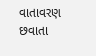વાતાવરણ છવાતા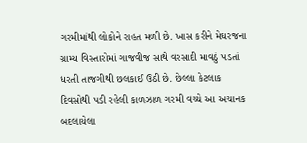ગરમીમાંથી લોકોને રાહત મળી છે. ખાસ કરીને મેઘરજના ગ્રામ્ય વિસ્તારોમાં ગાજવીજ સાથે વરસાદી માવઠું પડતાં ધરતી તાજગીથી છલકાઈ ઉઠી છે. છેલ્લા કેટલાક દિવસોથી પડી રહેલી કાળઝાળ ગરમી વચ્ચે આ અચાનક બદલાયેલા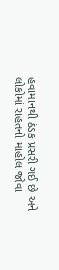હવામાનથી ઠંડક પ્રસરી ગઈ છે અને લોકોમાં રાહતનો માહોલ જોવા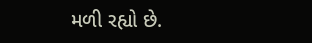મળી રહ્યો છે.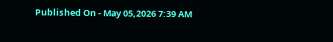Published On - May 05,2026 7:39 AM